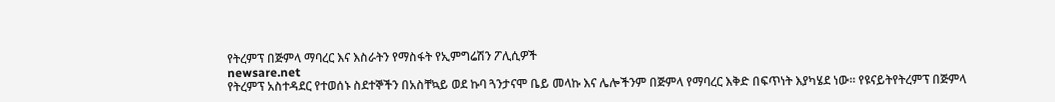የትረምፕ በጅምላ ማባረር እና እስራትን የማስፋት የኢምግሬሽን ፖሊሲዎች
newsare.net
የትረምፕ አስተዳደር የተወሰኑ ስደተኞችን በአስቸኳይ ወደ ኩባ ጓንታናሞ ቤይ መላኩ እና ሌሎችንም በጅምላ የማባረር እቅድ በፍጥነት እያካሄደ ነው። የዩናይትየትረምፕ በጅምላ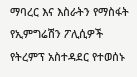ማባረር እና እስራትን የማስፋት የኢምግሬሽን ፖሊሲዎች
የትረምፕ አስተዳደር የተወሰኑ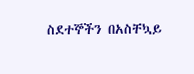ስደተኞችን በአስቸኳይ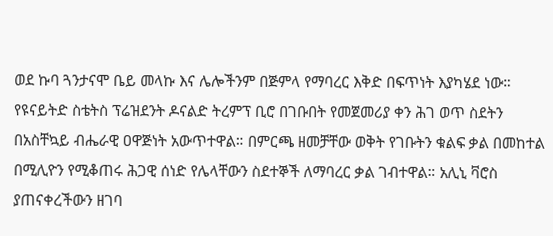ወደ ኩባ ጓንታናሞ ቤይ መላኩ እና ሌሎችንም በጅምላ የማባረር እቅድ በፍጥነት እያካሄደ ነው። የዩናይትድ ስቴትስ ፕሬዝደንት ዶናልድ ትረምፕ ቢሮ በገቡበት የመጀመሪያ ቀን ሕገ ወጥ ስደትን በአስቸኳይ ብሔራዊ ዐዋጅነት አውጥተዋል። በምርጫ ዘመቻቸው ወቅት የገቡትን ቁልፍ ቃል በመከተል በሚሊዮን የሚቆጠሩ ሕጋዊ ሰነድ የሌላቸውን ስደተኞች ለማባረር ቃል ገብተዋል። አሊኒ ቫሮስ ያጠናቀረችውን ዘገባ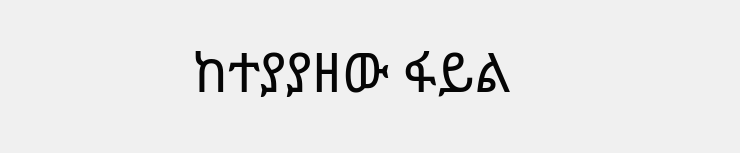ከተያያዘው ፋይል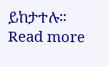ይከታተሉ። Read more